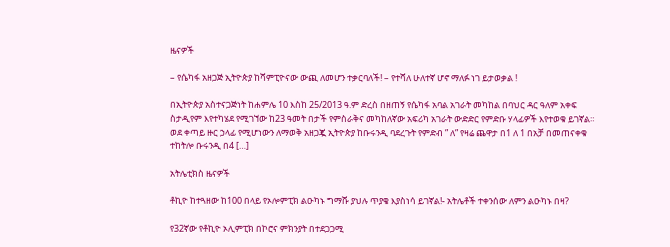ዜናዎች

– የሴካፋ አዘጋጅ ኢትዮጵያ ከሻምፒዮናው ውጪ ለመሆን ተቃርባለች! – የተሻለ ሁለተኛ ሆኖ ማለፉ ነገ ይታወቃል !

በኢትዮጵያ አስተናጋጅነት ከሐምሌ 10 እስከ 25/2013 ዓ.ም ድረስ በዘጠኝ የሴካፋ አባል አገራት መካከል በባህር ዳር ዓለም አቀፍ ስታዲየም እየተካሄደ የሚገኘው ከ23 ዓመት በታች የምስራቅና መካከለኛው አፍሪካ አገራት ውድድር የምድቡ ሃላፊዎች እየተወቁ ይገኛል። ወደ ቀጣይ ዙር ኃላፊ የሚሆነውን ለማወቅ አዘጋጇ ኢትዮጵያ ከቡሩንዲ ባደረጉት የምድብ ” ለ” የዛሬ ጨዋታ በ1 ለ 1 በአቻ በመጠናቀቁ ተከትሎ ቡሩንዲ በ4 […]

አትሌቲክስ ዜናዎች

ቶኪዮ ከተጓዘው ከ100 በላይ የኦሎምፒክ ልዑካኑ ግማሹ ያህሉ ጥያቄ እያስነሳ ይገኛል!- አትሌቶች ተቀንሰው ለምን ልዑካኑ በዛ?

የ32ኛው የቶኪዮ ኦሊምፒክ በኮሮና ምክንያት በተደጋጋሚ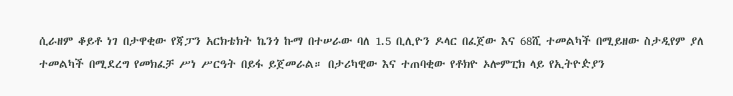ሲራዘም ቆይቶ ነገ በታዋቂው የጃፓን አርክቴክት ኬንጎ ኩማ በተሠራው ባለ 1.5 ቢሊዮን ዶላር በፈጀው እና 68ሺ ተመልካች በሚይዘው ስታዲየም ያለ ተመልካች በሚደረግ የመክፈቻ ሥነ ሥርዓት በይፋ ይጀመራል። በታሪካዊው እና ተጠባቂው የቶክዮ ኦሎምፒክ ላይ የኢትዮዽያን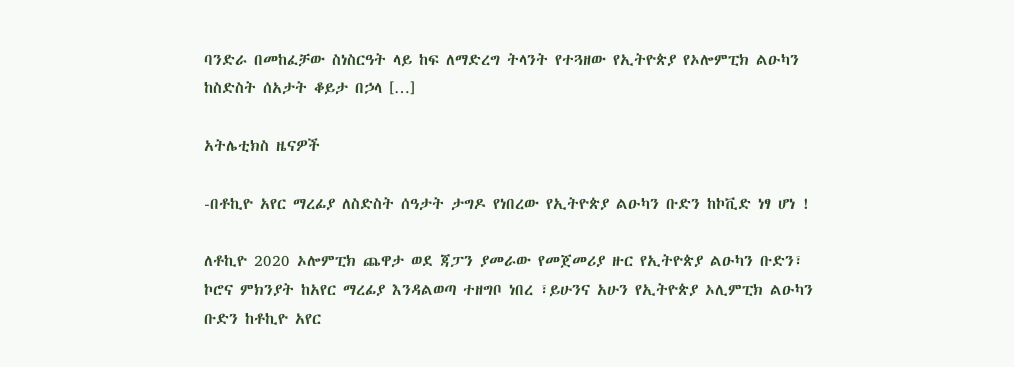ባንድራ በመከፈቻው ስነስርዓት ላይ ከፍ ለማድረግ ትላንት የተጓዘው የኢትዮጵያ የኦሎምፒክ ልዑካን ከስድስት ሰአታት ቆይታ በኃላ […]

አትሌቲክስ ዜናዎች

-በቶኪዮ አየር ማረፊያ ለስድስት ሰዓታት ታግዶ የነበረው የኢትዮጵያ ልዑካን ቡድን ከኮቪድ ነፃ ሆነ !

ለቶኪዮ 2020 ኦሎምፒክ ጨዋታ ወደ ጃፓን ያመራው የመጀመሪያ ዙር የኢትዮጵያ ልዑካን ቡድን፣  ኮሮና ምክንያት ከአየር ማረፊያ እንዳልወጣ ተዘግቦ ነበረ ፣ይሁንና አሁን የኢትዮጵያ ኦሊምፒክ ልዑካን ቡድን ከቶኪዮ አየር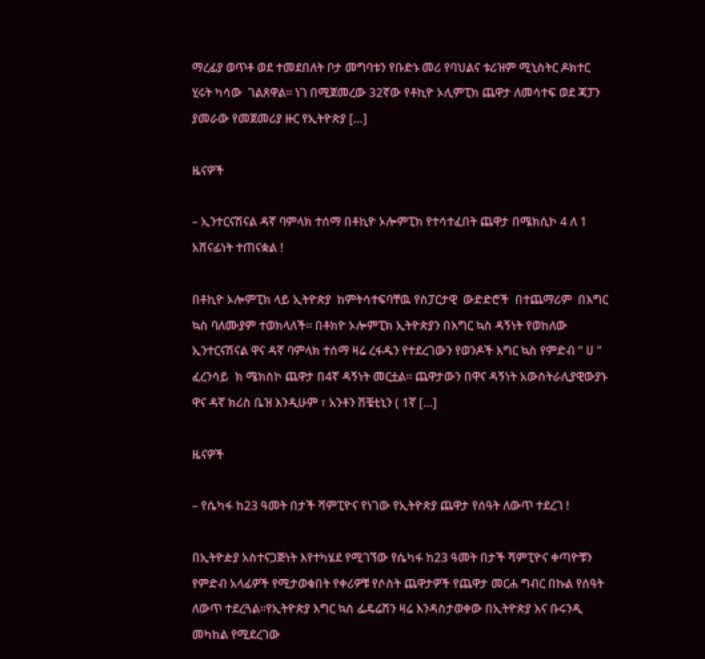ማረፊያ ወጥቶ ወደ ተመደበለት ቦታ መግባቱን የቡድኑ መሪ የባህልና ቱሪዝም ሚኒስትር ዶክተር ሂሩት ካሳው  ገልጸዋል። ነገ በሚጀመረው 32ኛው የቶኪዮ ኦሊምፒክ ጨዋታ ለመሳተፍ ወደ ጃፓን ያመራው የመጀመሪያ ዙር የኢትዮጵያ […]

ዜናዎች

– ኢንተርናሽናል ዳኛ ባምላክ ተሰማ በቶኪዮ ኦሎምፒክ የተሳተፈበት ጨዋታ በሜክሲኮ 4 ለ 1 አሸናፊነት ተጠናቋል !

በቶኪዮ ኦሎምፒክ ላይ ኢትዮጵያ  ከምትሳተፍባቸዉ የስፓርታዊ  ውድድሮች  በተጨማሪም  በእግር ኳስ ባለሙያም ተወክላለች። በቶክዮ ኦሎምፒክ ኢትዮጵያን በእግር ኳስ ዳኝነት የወከለው ኢንተርናሽናል ዋና ዳኛ ባምላክ ተሰማ ዛሬ ረፋዱን የተደረገውን የወንዶች እግር ኳስ የምድብ ” ሀ ” ፈረንሳይ  ክ ሜክስኮ ጨዋታ በ4ኛ ዳኝነት መርቷል። ጨዋታውን በዋና ዳኝነት አውስትራሊያዊውያኑ ዋና ዳኛ ክሪስ ቤዝ እንዲሁም ፣ አንቶን ሽቼቲኒን ( 1ኛ […]

ዜናዎች

– የሴካፋ ከ23 ዓመት በታች ሻምፒዮና የነገው የኢትዮጵያ ጨዋታ የሰዓት ለውጥ ተደረገ !

በኢትዮዽያ አስተናጋጅነት እየተካሄደ የሚገኘው የሴካፋ ከ23 ዓመት በታች ሻምፒዮና ቀጣዮቹን የምድብ አላፊዎች የሚታወቁበት የቀሪዎቹ የሶስት ጨዋታዎች የጨዋታ መርሐ ግብር በኩል የሰዓት ለውጥ ተደረጓል።የኢትዮጵያ እግር ኳስ ፌዴሬሽን ዛሬ እንዳስታወቀው በኢትዮጵያ እና ቡሩንዲ መካከል የሚደረገው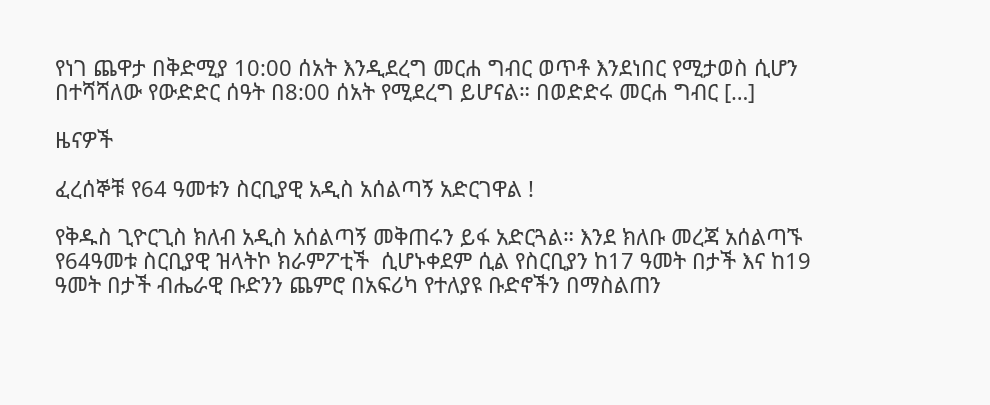የነገ ጨዋታ በቅድሚያ 10:00 ሰአት እንዲደረግ መርሐ ግብር ወጥቶ እንደነበር የሚታወስ ሲሆን በተሻሻለው የውድድር ሰዓት በ8:00 ሰአት የሚደረግ ይሆናል። በወድድሩ መርሐ ግብር […]

ዜናዎች

ፈረሰኞቹ የ64 ዓመቱን ስርቢያዊ አዲስ አሰልጣኝ አድርገዋል !

የቅዱስ ጊዮርጊስ ክለብ አዲስ አሰልጣኝ መቅጠሩን ይፋ አድርጓል። እንደ ክለቡ መረጃ አሰልጣኙ የ64ዓመቱ ስርቢያዊ ዝላትኮ ክራምፖቲች  ሲሆኑቀደም ሲል የስርቢያን ከ17 ዓመት በታች እና ከ19 ዓመት በታች ብሔራዊ ቡድንን ጨምሮ በአፍሪካ የተለያዩ ቡድኖችን በማስልጠን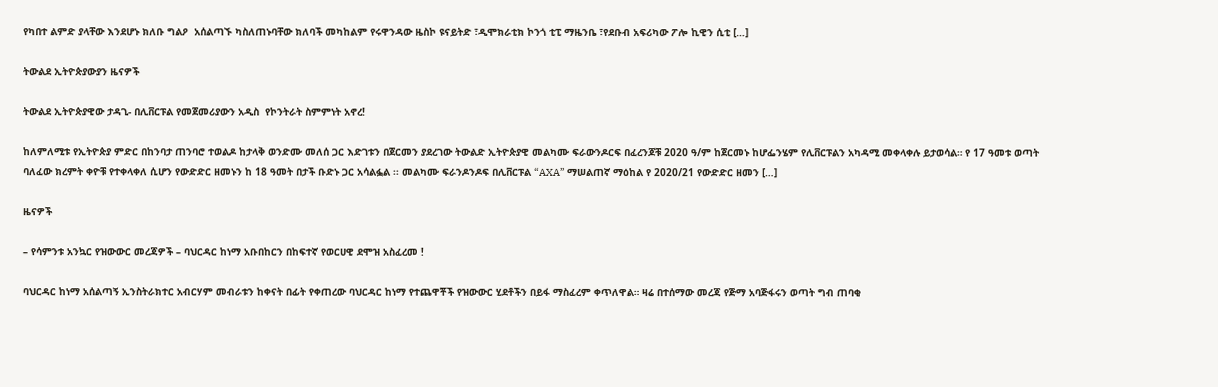የካበተ ልምድ ያላቸው እንደሆኑ ክለቡ ግልዖ  አሰልጣኙ ካስለጠኑባቸው ክለባች መካከልም የሩዋንዳው ዜስኮ ዩናይትድ ፣ዲሞክራቲክ ኮንጎ ቲፒ ማዜንቤ ፣የደቡብ አፍሪካው ፖሎ ኪዊን ሲቲ […]

ትውልደ ኢትዮጵያውያን ዜናዎች

ትውልደ ኢትዮጵያዊው ታዳጊ- በሊቨርፑል የመጀመሪያውን አዲስ  የኮንትራት ስምምነት አኖረ!

ከለምለሚቱ የኢትዮጵያ ምድር በከንባታ ጠንባሮ ተወልዶ ከታላቅ ወንድሙ መለሰ ጋር እድገቱን በጀርመን ያደረገው ትውልድ ኢትዮጵያዊ መልካሙ ፍራውንዶርፍ በፈረንጆቹ 2020 ዓ/ም ከጀርመኑ ከሆፌንሄም የሊቨርፑልን አካዳሚ መቀላቀሉ ይታወሳል። የ 17 ዓመቱ ወጣት ባለፈው ክረምት ቀዮቹ የተቀላቀለ ሲሆን የውድድር ዘመኑን ከ 18 ዓመት በታች ቡድኑ ጋር አሳልፏል ፡፡ መልካሙ ፍራንዶንዶፍ በሊቨርፑል “AXA” ማሠልጠኛ ማዕከል የ 2020/21 የውድድር ዘመን […]

ዜናዎች

– የሳምንቱ አንኳር የዝውውር መረጃዎች – ባህርዳር ከነማ አቡበከርን በከፍተኛ የወርሀዊ ደሞዝ አስፈረመ !

ባህርዳር ከነማ አሰልጣኝ ኢንስትራክተር አብርሃም መብራቱን ከቀናት በፊት የቀጠረው ባህርዳር ከነማ የተጨዋቾች የዝውውር ሂደቶችን በይፋ ማስፈረም ቀጥለዋል። ዛሬ በተሰማው መረጃ የጅማ አባጅፋሩን ወጣት ግብ ጠባቂ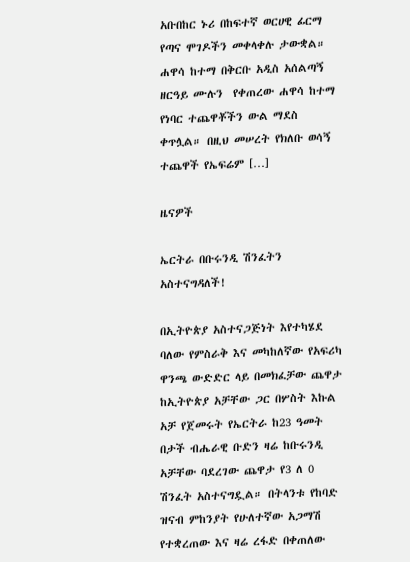አቡበከር ኑሪ በከፍተኛ ወርሀዊ ፊርማ የጣና ሞገዶችን መቀላቀሉ ታውቋል። ሐዋሳ ከተማ በቅርቡ አዲስ አሰልጣኝ ዘርዓይ ሙሉን  የቀጠረው ሐዋሳ ከተማ የነባር ተጨዋቾችን ውል ማደስ ቀጥሏል። በዚህ መሠረት የክለቡ ወሳኝ ተጨዋች የኤፍሬም […]

ዜናዎች

ኤርትራ በቡሩንዲ ሽንፈትን አስተናግዳለች!

በኢትዮጵያ አስተናጋጅነት እየተካሄደ ባለው የምስራቅ እና መካከለኛው የአፍሪካ ዋንጫ ውድድር ላይ በመክፈቻው ጨዋታ ከኢትዮጵያ አቻቸው ጋር በሦስት እኩል አቻ የጀመሩት የኤርትራ ከ23 ዓመት በታች ብሔራዊ ቡድን ዛሬ ከቡሩንዲ አቻቸው ባደረገው ጨዋታ የ3 ለ 0 ሽንፈት አስተናግዷል። በትላንቱ የከባድ ዝናብ ምከንያት የሁለተኛው አጋማሽ የተቋረጠው እና ዛሬ ረፋድ በቀጠለው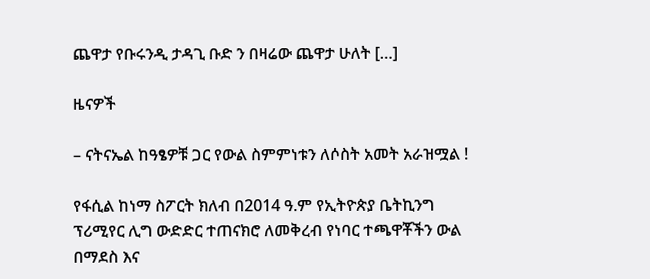ጨዋታ የቡሩንዲ ታዳጊ ቡድ ን በዛሬው ጨዋታ ሁለት […]

ዜናዎች

– ናትናኤል ከዓፄዎቹ ጋር የውል ስምምነቱን ለሶስት አመት አራዝሟል !

የፋሲል ከነማ ስፖርት ክለብ በ2014 ዓ.ም የኢትዮጵያ ቤትኪንግ ፕሪሚየር ሊግ ውድድር ተጠናክሮ ለመቅረብ የነባር ተጫዋቾችን ውል በማደስ እና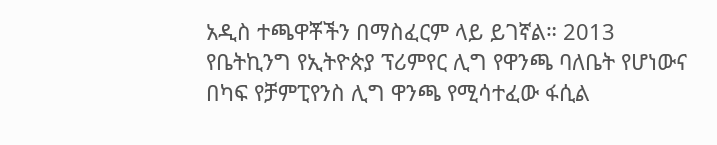አዲስ ተጫዋቾችን በማስፈርም ላይ ይገኛል። 2013 የቤትኪንግ የኢትዮጵያ ፕሪምየር ሊግ የዋንጫ ባለቤት የሆነውና በካፍ የቻምፒየንስ ሊግ ዋንጫ የሚሳተፈው ፋሲል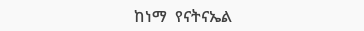ከነማ  የናትናኤል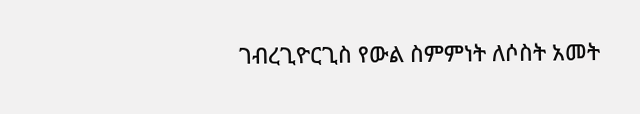ገብረጊዮርጊስ የውል ስምምነት ለሶስት አመት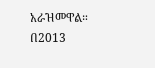አራዝመዋል።  በ2013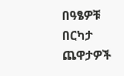በዓፄዎቹ  በርካታ ጨዋታዎች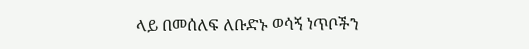ላይ በመሰለፍ ለቡድኑ ወሳኝ ነጥቦችን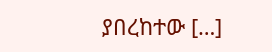ያበረከተው […]